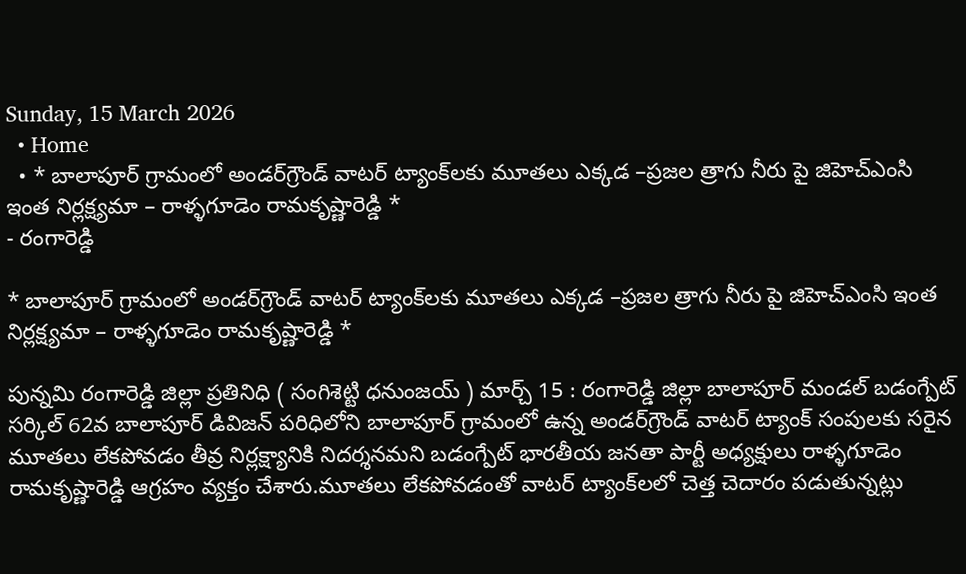Sunday, 15 March 2026
  • Home
  • * బాలాపూర్ గ్రామంలో అండర్‌గ్రౌండ్ వాటర్ ట్యాంక్‌లకు మూతలు ఎక్కడ –ప్రజల త్రాగు నీరు పై జిహెచ్ఎంసి ఇంత నిర్లక్ష్యమా – రాళ్ళగూడెం రామకృష్ణారెడ్డి *
- రంగారెడ్డి

* బాలాపూర్ గ్రామంలో అండర్‌గ్రౌండ్ వాటర్ ట్యాంక్‌లకు మూతలు ఎక్కడ –ప్రజల త్రాగు నీరు పై జిహెచ్ఎంసి ఇంత నిర్లక్ష్యమా – రాళ్ళగూడెం రామకృష్ణారెడ్డి *

పున్నమి రంగారెడ్డి జిల్లా ప్రతినిధి ( సంగిశెట్టి ధనుంజయ్ ) మార్చ్ 15 : రంగారెడ్డి జిల్లా బాలాపూర్ మండల్ బడంగ్పేట్ సర్కిల్ 62వ బాలాపూర్ డివిజన్ పరిధిలోని బాలాపూర్ గ్రామంలో ఉన్న అండర్‌గ్రౌండ్ వాటర్ ట్యాంక్ సంపులకు సరైన మూతలు లేకపోవడం తీవ్ర నిర్లక్ష్యానికి నిదర్శనమని బడంగ్పేట్ భారతీయ జనతా పార్టీ అధ్యక్షులు రాళ్ళగూడెం రామకృష్ణారెడ్డి ఆగ్రహం వ్యక్తం చేశారు.మూతలు లేకపోవడంతో వాటర్ ట్యాంక్‌లలో చెత్త చెదారం పడుతున్నట్లు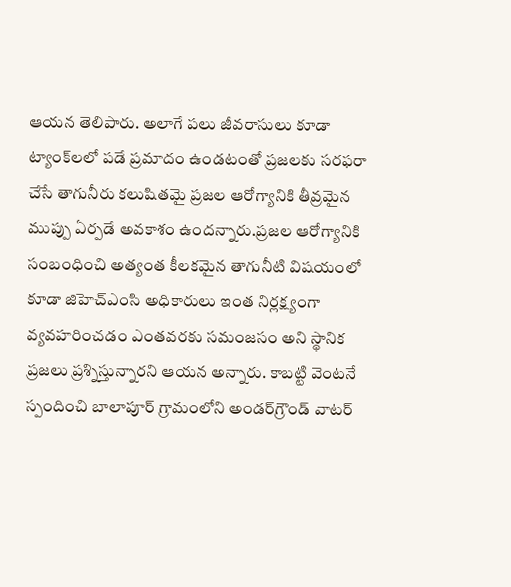ఆయన తెలిపారు. అలాగే పలు జీవరాసులు కూడా ట్యాంక్‌లలో పడే ప్రమాదం ఉండటంతో ప్రజలకు సరఫరా చేసే తాగునీరు కలుషితమై ప్రజల ఆరోగ్యానికి తీవ్రమైన ముప్పు ఏర్పడే అవకాశం ఉందన్నారు.ప్రజల ఆరోగ్యానికి సంబంధించి అత్యంత కీలకమైన తాగునీటి విషయంలో కూడా జిహెచ్ఎంసి అధికారులు ఇంత నిర్లక్ష్యంగా వ్యవహరించడం ఎంతవరకు సమంజసం అని స్థానిక ప్రజలు ప్రశ్నిస్తున్నారని ఆయన అన్నారు. కాబట్టి వెంటనే స్పందించి బాలాపూర్ గ్రామంలోని అండర్‌గ్రౌండ్ వాటర్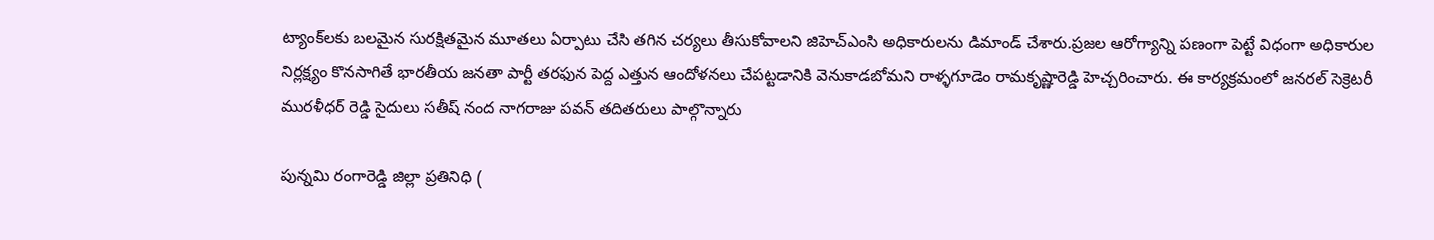ట్యాంక్‌లకు బలమైన సురక్షితమైన మూతలు ఏర్పాటు చేసి తగిన చర్యలు తీసుకోవాలని జిహెచ్ఎంసి అధికారులను డిమాండ్ చేశారు.ప్రజల ఆరోగ్యాన్ని పణంగా పెట్టే విధంగా అధికారుల నిర్లక్ష్యం కొనసాగితే భారతీయ జనతా పార్టీ తరఫున పెద్ద ఎత్తున ఆందోళనలు చేపట్టడానికి వెనుకాడబోమని రాళ్ళగూడెం రామకృష్ణారెడ్డి హెచ్చరించారు. ఈ కార్యక్రమంలో జనరల్ సెక్రెటరీ మురళీధర్ రెడ్డి సైదులు సతీష్ నంద నాగరాజు పవన్ తదితరులు పాల్గొన్నారు

పున్నమి రంగారెడ్డి జిల్లా ప్రతినిధి (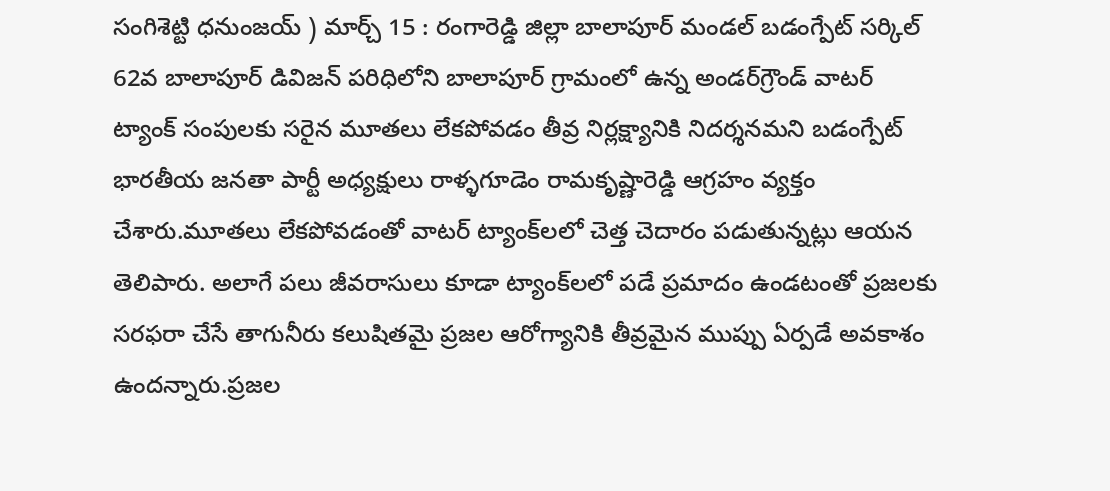సంగిశెట్టి ధనుంజయ్ ) మార్చ్ 15 : రంగారెడ్డి జిల్లా బాలాపూర్ మండల్ బడంగ్పేట్ సర్కిల్ 62వ బాలాపూర్ డివిజన్ పరిధిలోని బాలాపూర్ గ్రామంలో ఉన్న అండర్‌గ్రౌండ్ వాటర్ ట్యాంక్ సంపులకు సరైన మూతలు లేకపోవడం తీవ్ర నిర్లక్ష్యానికి నిదర్శనమని బడంగ్పేట్ భారతీయ జనతా పార్టీ అధ్యక్షులు రాళ్ళగూడెం రామకృష్ణారెడ్డి ఆగ్రహం వ్యక్తం చేశారు.మూతలు లేకపోవడంతో వాటర్ ట్యాంక్‌లలో చెత్త చెదారం పడుతున్నట్లు ఆయన తెలిపారు. అలాగే పలు జీవరాసులు కూడా ట్యాంక్‌లలో పడే ప్రమాదం ఉండటంతో ప్రజలకు సరఫరా చేసే తాగునీరు కలుషితమై ప్రజల ఆరోగ్యానికి తీవ్రమైన ముప్పు ఏర్పడే అవకాశం ఉందన్నారు.ప్రజల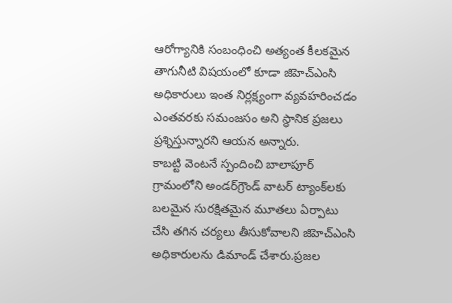ఆరోగ్యానికి సంబంధించి అత్యంత కీలకమైన తాగునీటి విషయంలో కూడా జిహెచ్ఎంసి అధికారులు ఇంత నిర్లక్ష్యంగా వ్యవహరించడం ఎంతవరకు సమంజసం అని స్థానిక ప్రజలు ప్రశ్నిస్తున్నారని ఆయన అన్నారు.
కాబట్టి వెంటనే స్పందించి బాలాపూర్ గ్రామంలోని అండర్‌గ్రౌండ్ వాటర్ ట్యాంక్‌లకు బలమైన సురక్షితమైన మూతలు ఏర్పాటు చేసి తగిన చర్యలు తీసుకోవాలని జిహెచ్ఎంసి అధికారులను డిమాండ్ చేశారు.ప్రజల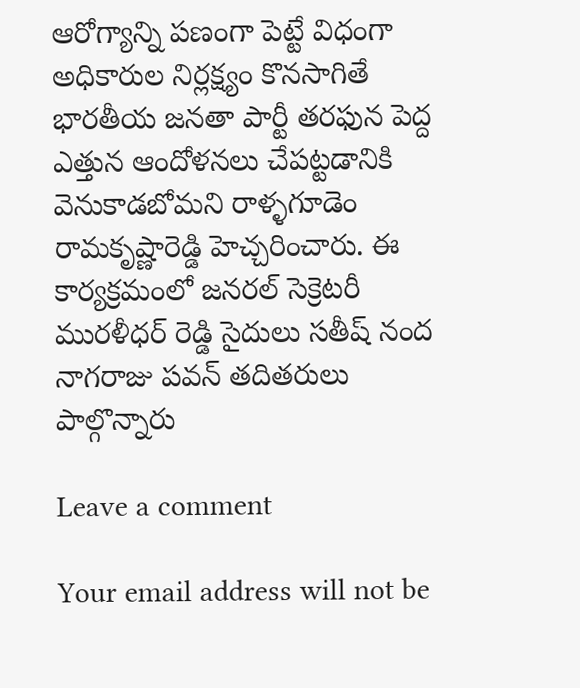ఆరోగ్యాన్ని పణంగా పెట్టే విధంగా అధికారుల నిర్లక్ష్యం కొనసాగితే భారతీయ జనతా పార్టీ తరఫున పెద్ద ఎత్తున ఆందోళనలు చేపట్టడానికి వెనుకాడబోమని రాళ్ళగూడెం రామకృష్ణారెడ్డి హెచ్చరించారు. ఈ కార్యక్రమంలో జనరల్ సెక్రెటరీ మురళీధర్ రెడ్డి సైదులు సతీష్ నంద నాగరాజు పవన్ తదితరులు పాల్గొన్నారు

Leave a comment

Your email address will not be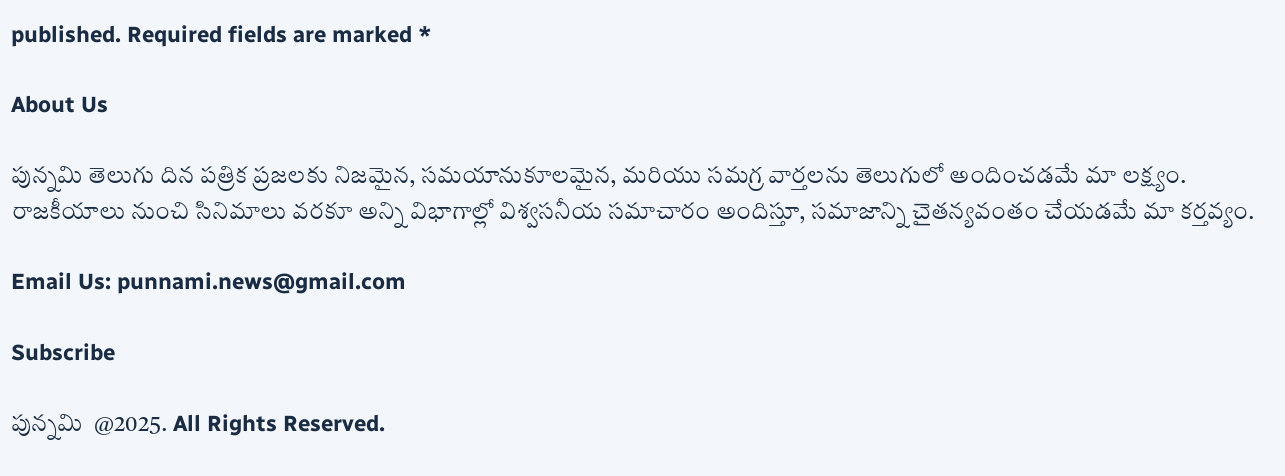published. Required fields are marked *

About Us

పున్నమి తెలుగు దిన పత్రిక ప్రజలకు నిజమైన, సమయానుకూలమైన, మరియు సమగ్ర వార్తలను తెలుగులో అందించడమే మా లక్ష్యం.
రాజకీయాలు నుంచి సినిమాలు వరకూ అన్ని విభాగాల్లో విశ్వసనీయ సమాచారం అందిస్తూ, సమాజాన్ని చైతన్యవంతం చేయడమే మా కర్తవ్యం.

Email Us: punnami.news@gmail.com

Subscribe

పున్నమి  @2025. All Rights Reserved.